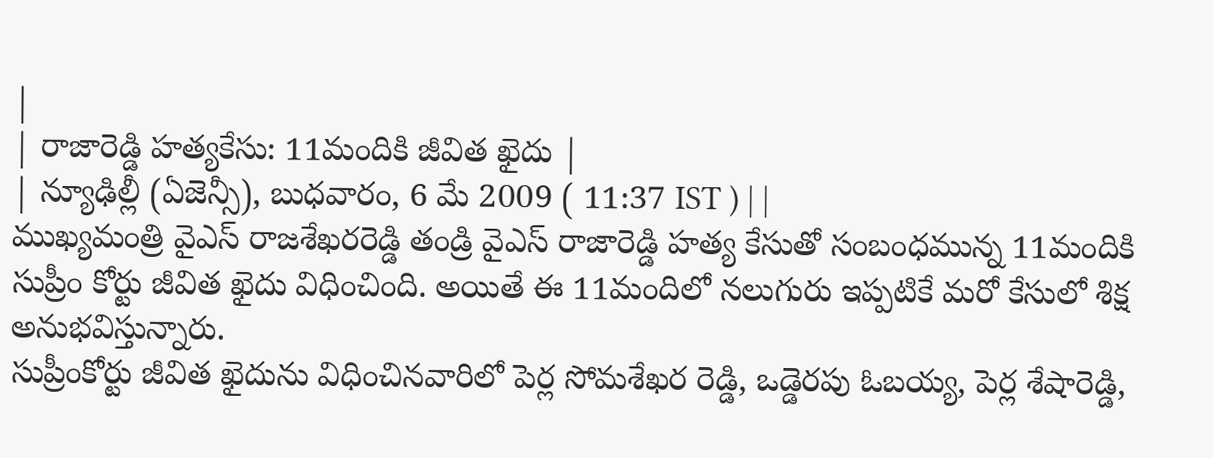|
| రాజారెడ్డి హత్యకేసు: 11మందికి జీవిత ఖైదు |
| న్యూఢిల్లీ (ఏజెన్సీ), బుధవారం, 6 మే 2009 ( 11:37 IST ) | |
ముఖ్యమంత్రి వైఎస్ రాజశేఖరరెడ్డి తండ్రి వైఎస్ రాజారెడ్డి హత్య కేసుతో సంబంధమున్న 11మందికి సుప్రీం కోర్టు జీవిత ఖైదు విధించింది. అయితే ఈ 11మందిలో నలుగురు ఇప్పటికే మరో కేసులో శిక్ష అనుభవిస్తున్నారు.
సుప్రీంకోర్టు జీవిత ఖైదును విధించినవారిలో పెర్ల సోమశేఖర రెడ్డి, ఒడ్డెరపు ఓబయ్య, పెర్ల శేషారెడ్డి,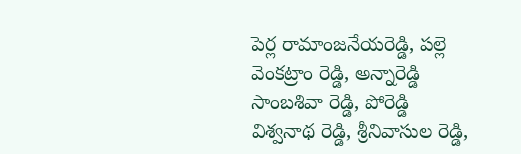పెర్ల రామాంజనేయరెడ్డి, పల్లె వెంకట్రాం రెడ్డి, అన్నారెడ్డి సాంబశివా రెడ్డి, పోరెడ్డి విశ్వనాథ రెడ్డి, శ్రీనివాసుల రెడ్డి,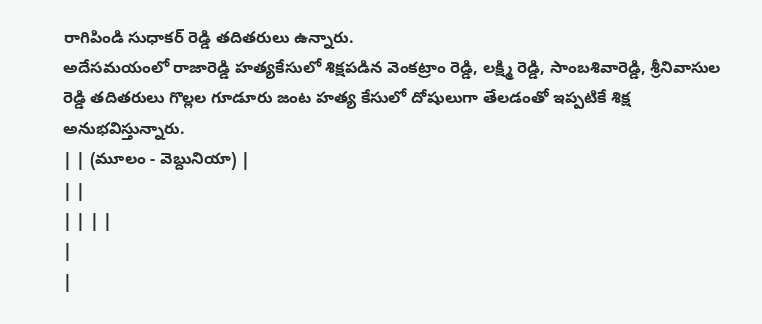రాగిపిండి సుధాకర్ రెడ్డి తదితరులు ఉన్నారు.
అదేసమయంలో రాజారెడ్డి హత్యకేసులో శిక్షపడిన వెంకట్రాం రెడ్డి, లక్ష్మి రెడ్డి, సాంబశివారెడ్డి, శ్రీనివాసుల రెడ్డి తదితరులు గొల్లల గూడూరు జంట హత్య కేసులో దోషులుగా తేలడంతో ఇప్పటికే శిక్ష అనుభవిస్తున్నారు.
| | (మూలం - వెబ్దునియా) |
| |
| | | |
|
|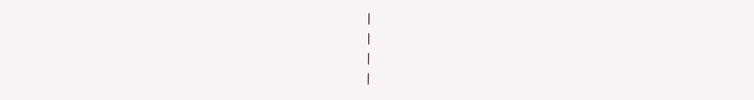|
|
|
|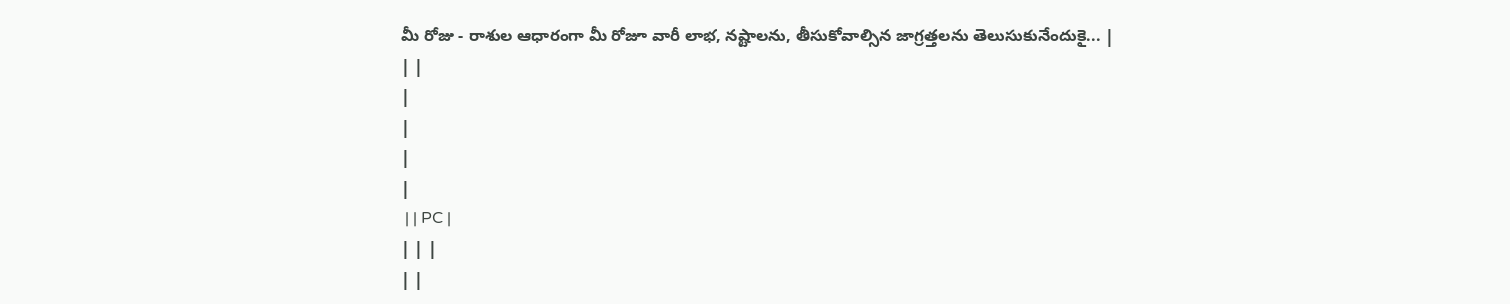మీ రోజు - రాశుల ఆధారంగా మీ రోజూ వారీ లాభ, నష్టాలను, తీసుకోవాల్సిన జాగ్రత్తలను తెలుసుకునేందుకై... |
| |
|
|
|
|
 | | PC |
| | |
| |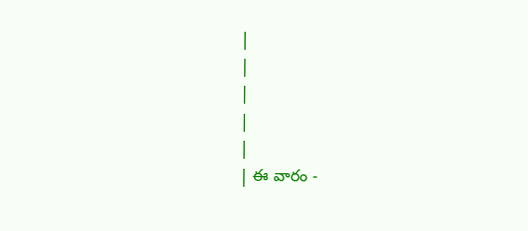|
|
|
|
|
| ఈ వారం -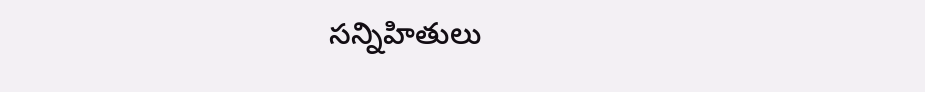సన్నిహితులు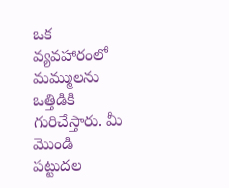ఒక వ్యవహారంలో మమ్ములను ఒత్తిడికి గురిచేస్తారు. మీ మొండి పట్టుదల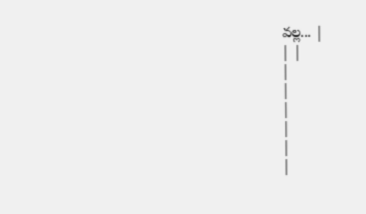వల్ల... |
| |
|
|
|
|
|
|